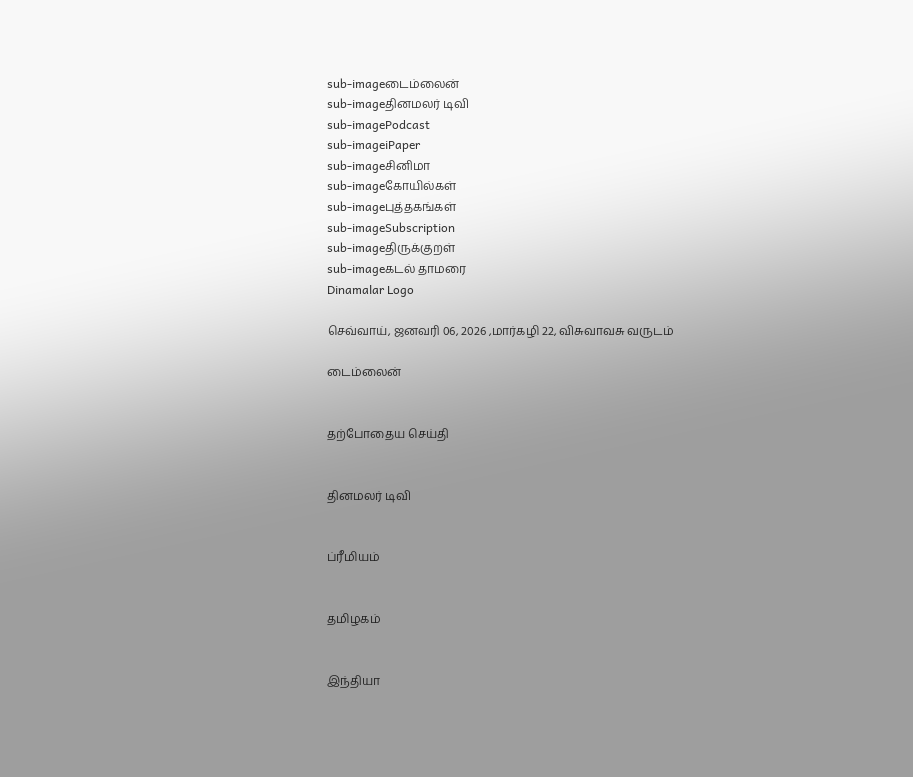sub-imageடைம்லைன்
sub-imageதினமலர் டிவி
sub-imagePodcast
sub-imageiPaper
sub-imageசினிமா
sub-imageகோயில்கள்
sub-imageபுத்தகங்கள்
sub-imageSubscription
sub-imageதிருக்குறள்
sub-imageகடல் தாமரை
Dinamalar Logo

செவ்வாய், ஜனவரி 06, 2026 ,மார்கழி 22, விசுவாவசு வருடம்

டைம்லைன்


தற்போதைய செய்தி


தினமலர் டிவி


ப்ரீமியம்


தமிழகம்


இந்தியா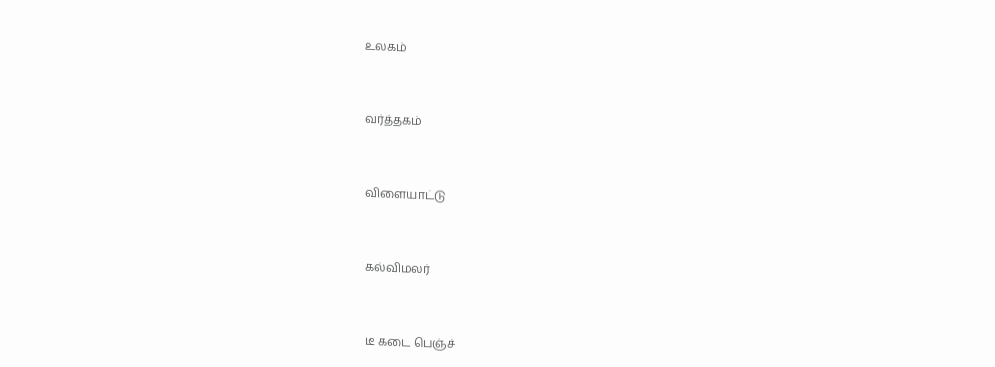உலகம்


வர்த்தகம்


விளையாட்டு


கல்விமலர்


டீ கடை பெஞ்ச்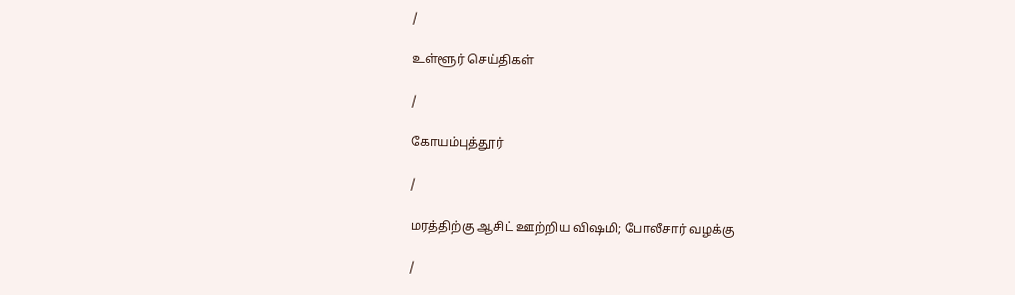/

உள்ளூர் செய்திகள்

/

கோயம்புத்தூர்

/

மரத்திற்கு ஆசிட் ஊற்றிய விஷமி; போலீசார் வழக்கு

/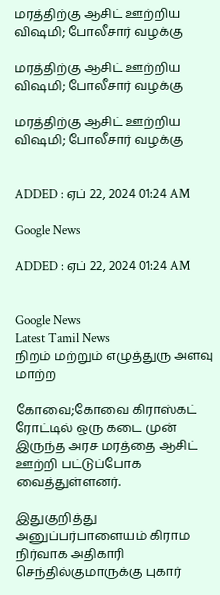மரத்திற்கு ஆசிட் ஊற்றிய விஷமி; போலீசார் வழக்கு

மரத்திற்கு ஆசிட் ஊற்றிய விஷமி; போலீசார் வழக்கு

மரத்திற்கு ஆசிட் ஊற்றிய விஷமி; போலீசார் வழக்கு


ADDED : ஏப் 22, 2024 01:24 AM

Google News

ADDED : ஏப் 22, 2024 01:24 AM


Google News
Latest Tamil News
நிறம் மற்றும் எழுத்துரு அளவு மாற்ற

கோவை;கோவை கிராஸ்கட் ரோட்டில் ஒரு கடை முன் இருந்த அரச மரத்தை ஆசிட் ஊற்றி பட்டுப்போக வைத்துள்ளனர்.

இதுகுறித்து அனுப்பர்பாளையம் கிராம நிர்வாக அதிகாரி செந்தில்குமாருக்கு புகார்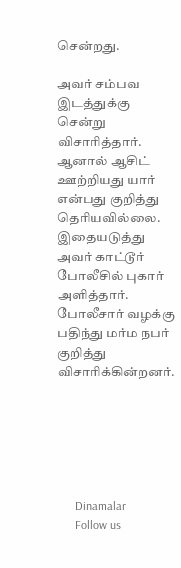சென்றது.

அவர் சம்பவ இடத்துக்கு சென்று விசாரித்தார். ஆனால் ஆசிட் ஊற்றியது யார் என்பது குறித்து தெரியவில்லை. இதையடுத்து அவர் காட்டூர் போலீசில் புகார் அளித்தார். போலீசார் வழக்கு பதிந்து மர்ம நபர் குறித்து விசாரிக்கின்றனர்.






      Dinamalar
      Follow us